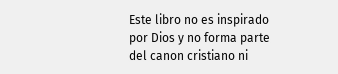Este libro no es inspirado por Dios y no forma parte del canon cristiano ni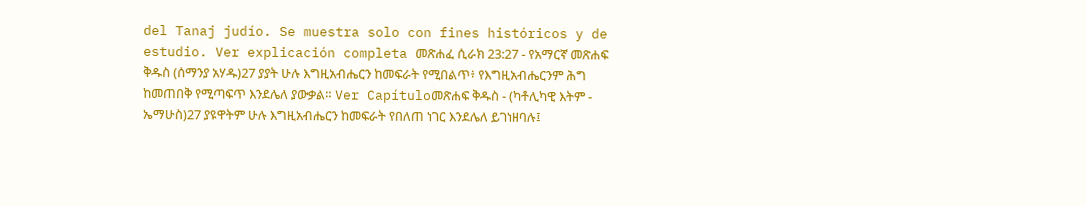del Tanaj judío. Se muestra solo con fines históricos y de estudio. Ver explicación completa መጽሐፈ ሲራክ 23:27 - የአማርኛ መጽሐፍ ቅዱስ (ሰማንያ አሃዱ)27 ያያት ሁሉ እግዚአብሔርን ከመፍራት የሚበልጥ፥ የእግዚአብሔርንም ሕግ ከመጠበቅ የሚጣፍጥ እንደሌለ ያውቃል። Ver Capítuloመጽሐፍ ቅዱስ - (ካቶሊካዊ እትም - ኤማሁስ)27 ያዩዋትም ሁሉ እግዚአብሔርን ከመፍራት የበለጠ ነገር እንደሌለ ይገነዘባሉ፤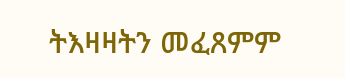ትእዛዛትን መፈጸምም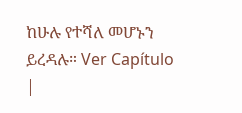ከሁሉ የተሻለ መሆኑን ይረዳሉ። Ver Capítulo |